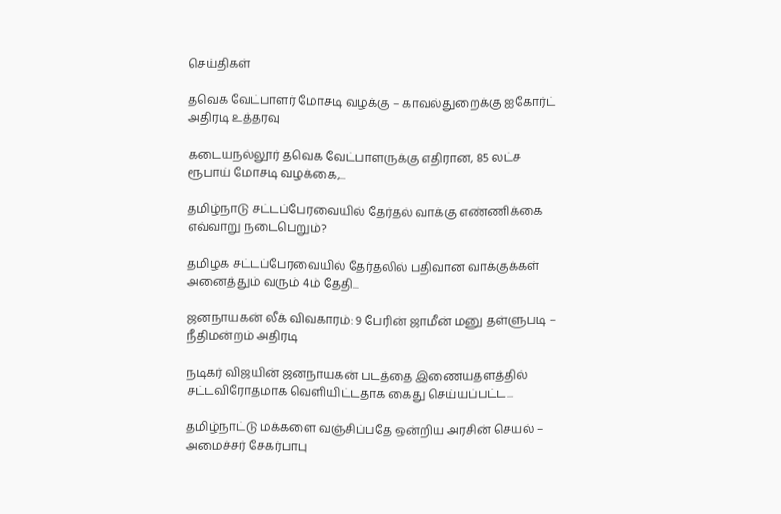செய்திகள்

தவெக வேட்பாளர் மோசடி வழக்கு – காவல்துறைக்கு ஐகோர்ட் அதிரடி உத்தரவு

கடையநல்லூர் தவெக வேட்பாளருக்கு எதிரான, 85 லட்ச ரூபாய் மோசடி வழக்கை,...

தமிழ்நாடு சட்டப்பேரவையில் தேர்தல் வாக்கு எண்ணிக்கை எவ்வாறு நடைபெறும்?

தமிழக சட்டப்பேரவையில் தேர்தலில் பதிவான வாக்குக்கள் அனைத்தும் வரும் 4ம் தேதி...

ஜனநாயகன் லீக் விவகாரம்: 9 பேரின் ஜாமீன் மனு தள்ளுபடி – நீதிமன்றம் அதிரடி

நடிகர் விஜயின் ஜனநாயகன் படத்தை இணையதளத்தில் சட்டவிரோதமாக வெளியிட்டதாக கைது செய்யப்பட்ட...

தமிழ்நாட்டு மக்களை வஞ்சிப்பதே ஒன்றிய அரசின் செயல் – அமைச்சர் சேகர்பாபு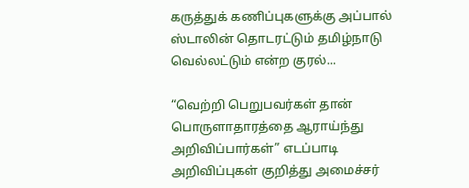கருத்துக் கணிப்புகளுக்கு அப்பால் ஸ்டாலின் தொடரட்டும் தமிழ்நாடு வெல்லட்டும் என்ற குரல்...

“வெற்றி பெறுபவர்கள் தான் பொருளாதாரத்தை ஆராய்ந்து அறிவிப்பார்கள்” எடப்பாடி அறிவிப்புகள் குறித்து அமைச்சர்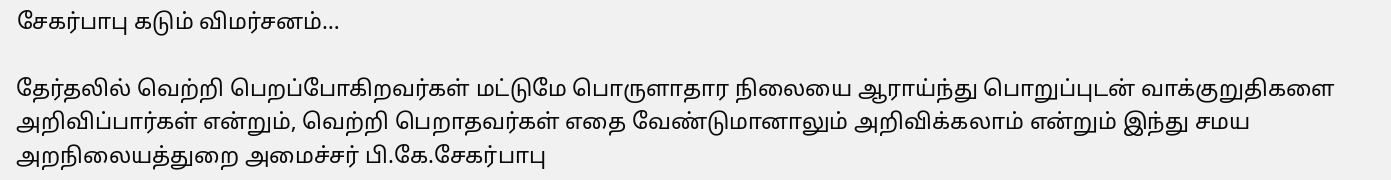சேகர்பாபு கடும் விமர்சனம்…

தேர்தலில் வெற்றி பெறப்போகிறவர்கள் மட்டுமே பொருளாதார நிலையை ஆராய்ந்து பொறுப்புடன் வாக்குறுதிகளை அறிவிப்பார்கள் என்றும், வெற்றி பெறாதவர்கள் எதை வேண்டுமானாலும் அறிவிக்கலாம் என்றும் இந்து சமய அறநிலையத்துறை அமைச்சர் பி.கே.சேகர்பாபு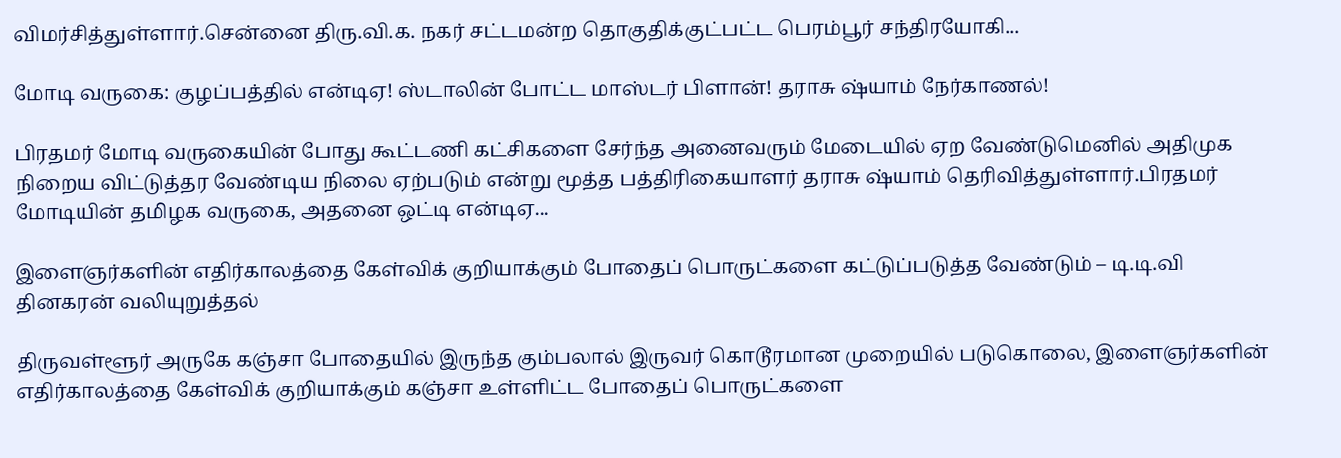விமர்சித்துள்ளார்.சென்னை திரு.வி.க. நகர் சட்டமன்ற தொகுதிக்குட்பட்ட பெரம்பூர் சந்திரயோகி...

மோடி வருகை: குழப்பத்தில் என்டிஏ! ஸ்டாலின் போட்ட மாஸ்டர் பிளான்! தராசு ஷ்யாம் நேர்காணல்!

பிரதமர் மோடி வருகையின் போது கூட்டணி கட்சிகளை சேர்ந்த அனைவரும் மேடையில் ஏற வேண்டுமெனில் அதிமுக நிறைய விட்டுத்தர வேண்டிய நிலை ஏற்படும் என்று மூத்த பத்திரிகையாளர் தராசு ஷ்யாம் தெரிவித்துள்ளார்.பிரதமர் மோடியின் தமிழக வருகை, அதனை ஒட்டி என்டிஏ...

இளைஞர்களின் எதிர்காலத்தை கேள்விக் குறியாக்கும் போதைப் பொருட்களை கட்டுப்படுத்த வேண்டும் – டி.டி.வி தினகரன் வலியுறுத்தல்

திருவள்ளூர் அருகே கஞ்சா போதையில் இருந்த கும்பலால் இருவர் கொடூரமான முறையில் படுகொலை, இளைஞர்களின் எதிர்காலத்தை கேள்விக் குறியாக்கும் கஞ்சா உள்ளிட்ட போதைப் பொருட்களை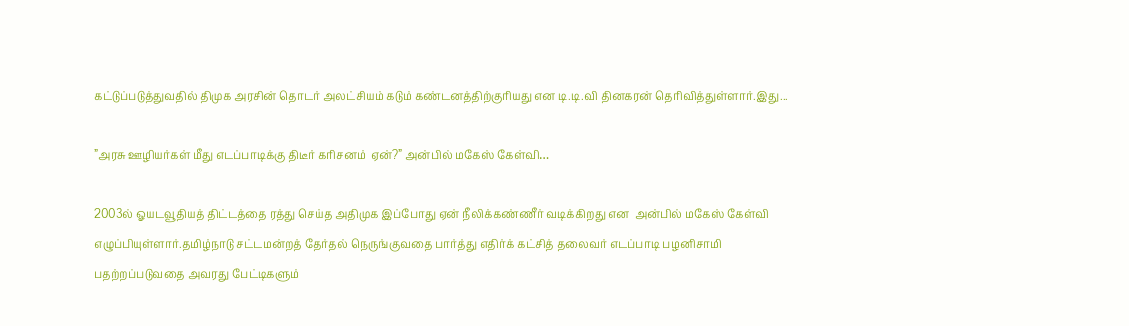கட்டுப்படுத்துவதில் திமுக அரசின் தொடர் அலட்சியம் கடும் கண்டனத்திற்குரியது என டி.டி.வி தினகரன் தெரிவித்துள்ளார்.இது...

”அரசு ஊழியர்கள் மீது எடப்பாடிக்கு திடீர் கரிசனம்  ஏன்?” அன்பில் மகேஸ் கேள்வி…

2003ல் ஓயடவூதியத் திட்டத்தை ரத்து செய்த அதிமுக இப்போது ஏன் நீலிக்கண்ணீர் வடிக்கிறது என  அன்பில் மகேஸ் கேள்வி எழுப்பியுள்ளார்.தமிழ்நாடு சட்டமன்றத் தேர்தல் நெருங்குவதை பார்த்து எதிர்க் கட்சித் தலைவர் எடப்பாடி பழனிசாமி பதற்றப்படுவதை அவரது பேட்டிகளும்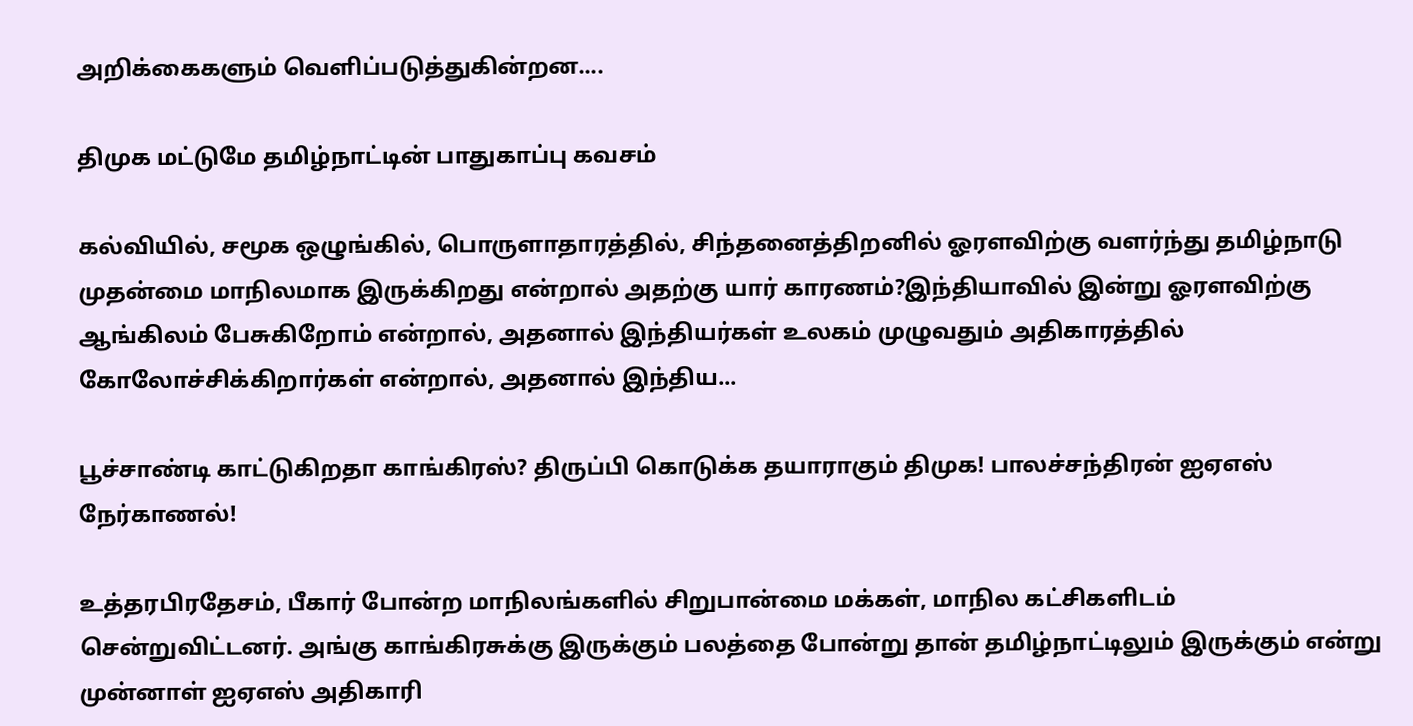அறிக்கைகளும் வெளிப்படுத்துகின்றன....

திமுக மட்டுமே தமிழ்நாட்டின் பாதுகாப்பு கவசம்

கல்வியில், சமூக ஒழுங்கில், பொருளாதாரத்தில், சிந்தனைத்திறனில் ஓரளவிற்கு வளர்ந்து தமிழ்நாடு முதன்மை மாநிலமாக இருக்கிறது என்றால் அதற்கு யார் காரணம்?இந்தியாவில் இன்று ஓரளவிற்கு ஆங்கிலம் பேசுகிறோம் என்றால், அதனால் இந்தியர்கள் உலகம் முழுவதும் அதிகாரத்தில் கோலோச்சிக்கிறார்கள் என்றால், அதனால் இந்திய...

பூச்சாண்டி காட்டுகிறதா காங்கிரஸ்? திருப்பி கொடுக்க தயாராகும் திமுக! பாலச்சந்திரன் ஐஏஎஸ் நேர்காணல்!

உத்தரபிரதேசம், பீகார் போன்ற மாநிலங்களில் சிறுபான்மை மக்கள், மாநில கட்சிகளிடம் சென்றுவிட்டனர். அங்கு காங்கிரசுக்கு இருக்கும் பலத்தை போன்று தான் தமிழ்நாட்டிலும் இருக்கும் என்று முன்னாள் ஐஏஎஸ் அதிகாரி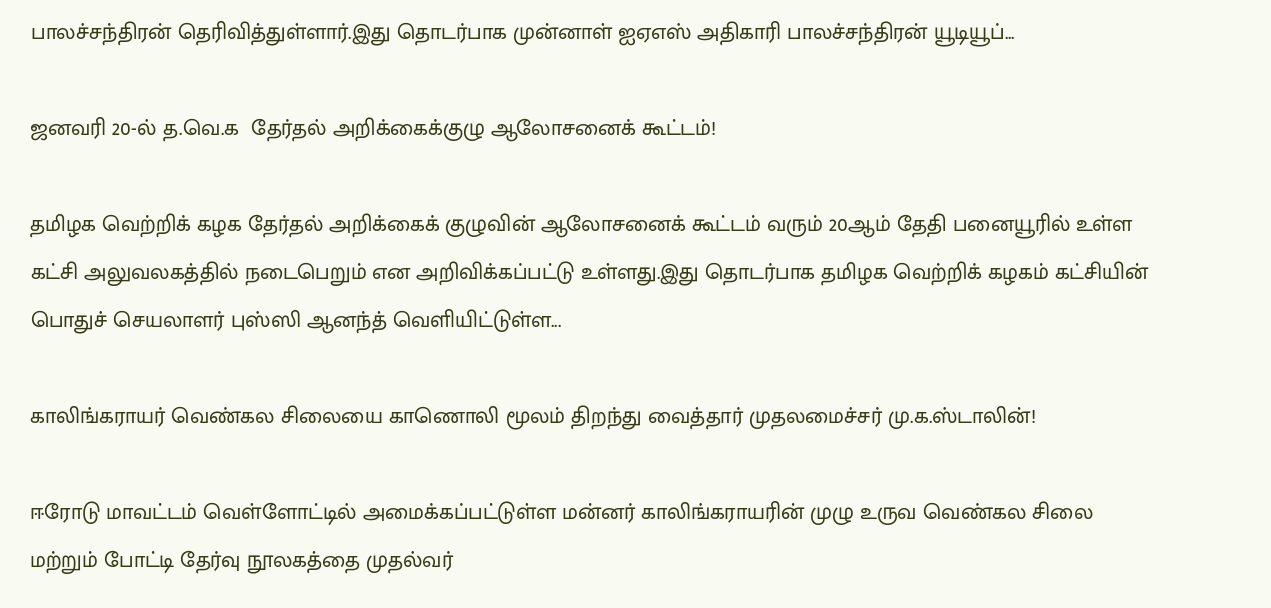பாலச்சந்திரன் தெரிவித்துள்ளார்.இது தொடர்பாக முன்னாள் ஐஏஎஸ் அதிகாரி பாலச்சந்திரன் யூடியூப்...

ஜனவரி 20-ல் த.வெ.க  தேர்தல் அறிக்கைக்குழு ஆலோசனைக் கூட்டம்!

தமிழக வெற்றிக் கழக தேர்தல் அறிக்கைக் குழுவின் ஆலோசனைக் கூட்டம் வரும் 20ஆம் தேதி பனையூரில் உள்ள கட்சி அலுவலகத்தில் நடைபெறும் என அறிவிக்கப்பட்டு உள்ளது.இது தொடர்பாக தமிழக வெற்றிக் கழகம் கட்சியின் பொதுச் செயலாளர் புஸ்ஸி ஆனந்த் வெளியிட்டுள்ள...

காலிங்கராயர் வெண்கல சிலையை காணொலி மூலம் திறந்து வைத்தார் முதலமைச்சர் மு.க.ஸ்டாலின்!

ஈரோடு மாவட்டம் வெள்ளோட்டில் அமைக்கப்பட்டுள்ள மன்னர் காலிங்கராயரின் முழு உருவ வெண்கல சிலை மற்றும் போட்டி தேர்வு நூலகத்தை முதல்வர்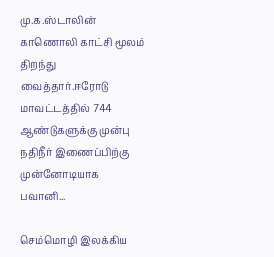மு.க.ஸ்டாலின் காணொலி காட்சி மூலம் திறந்து வைத்தார்.ஈரோடு மாவட்டத்தில் 744 ஆண்டுகளுக்கு முன்பு நதிநீர் இணைப்பிற்கு முன்னோடியாக பவானி...

செம்மொழி இலக்கிய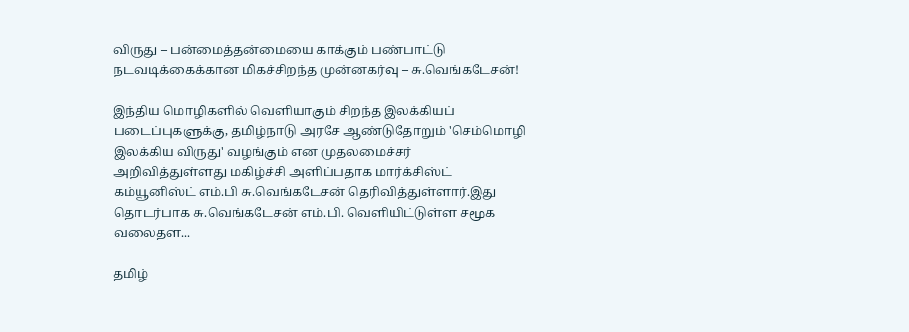விருது – பன்மைத்தன்மையை காக்கும் பண்பாட்டு நடவடிக்கைக்கான மிகச்சிறந்த முன்னகர்வு – சு.வெங்கடேசன்!

இந்திய மொழிகளில் வெளியாகும் சிறந்த இலக்கியப் படைப்புகளுக்கு, தமிழ்நாடு அரசே ஆண்டுதோறும் 'செம்மொழி இலக்கிய விருது' வழங்கும் என முதலமைச்சர் அறிவித்துள்ளது மகிழ்ச்சி அளிப்பதாக மார்க்சிஸ்ட் கம்யூனிஸ்ட் எம்.பி சு.வெங்கடேசன் தெரிவித்துள்ளார்.இது தொடர்பாக சு.வெங்கடேசன் எம்.பி. வெளியிட்டுள்ள சமூக வலைதள...

தமிழ்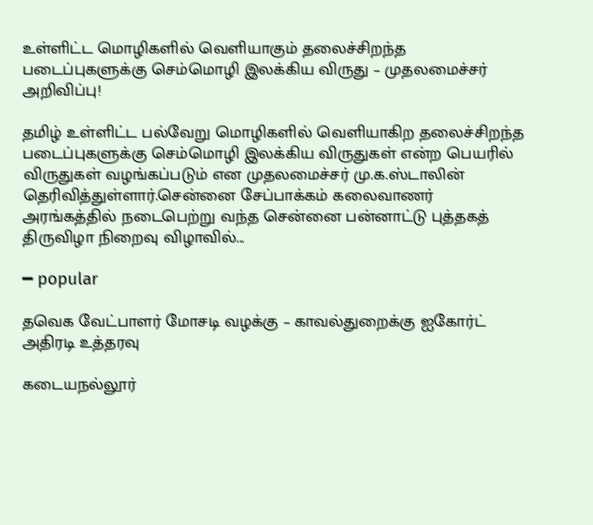உள்ளிட்ட மொழிகளில் வெளியாகும் தலைச்சிறந்த படைப்புகளுக்கு செம்மொழி இலக்கிய விருது – முதலமைச்சர் அறிவிப்பு!

தமிழ் உள்ளிட்ட பல்வேறு மொழிகளில் வெளியாகிற தலைச்சிறந்த படைப்புகளுக்கு செம்மொழி இலக்கிய விருதுகள் என்ற பெயரில் விருதுகள் வழங்கப்படும் என முதலமைச்சர் மு.க.ஸ்டாலின் தெரிவித்துள்ளார்.சென்னை சேப்பாக்கம் கலைவாணர் அரங்கத்தில் நடைபெற்று வந்த சென்னை பன்னாட்டு புத்தகத் திருவிழா நிறைவு விழாவில்...

━ popular

தவெக வேட்பாளர் மோசடி வழக்கு – காவல்துறைக்கு ஐகோர்ட் அதிரடி உத்தரவு

கடையநல்லூர்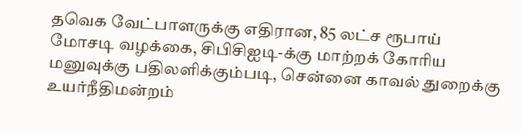தவெக வேட்பாளருக்கு எதிரான, 85 லட்ச ரூபாய் மோசடி வழக்கை, சிபிசிஐடி-க்கு மாற்றக் கோரிய மனுவுக்கு பதிலளிக்கும்படி, சென்னை காவல் துறைக்கு உயர்நீதிமன்றம்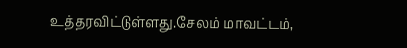உத்தரவிட்டுள்ளது.சேலம் மாவட்டம்,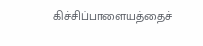கிச்சிப்பாளையத்தைச்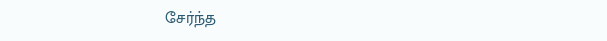சேர்ந்த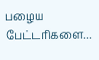பழைய பேட்டரிகளை...